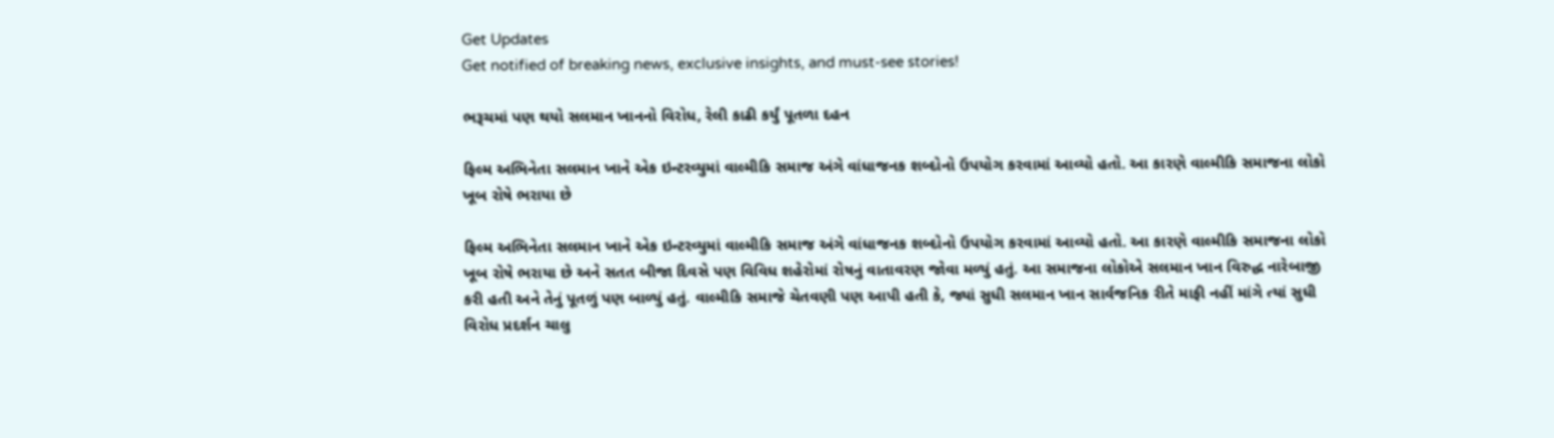Get Updates
Get notified of breaking news, exclusive insights, and must-see stories!

ભરૂચમાં પણ થયો સલમાન ખાનનો વિરોધ, રેલી કાઢી કર્યું પૂતળા દહન

ફિલ્મ અભિનેતા સલમાન ખાને એક ઇન્ટરવ્યુમાં વાલ્મીકિ સમાજ અંગે વાંધાજનક શબ્દોનો ઉપયોગ કરવામાં આવ્યો હતો. આ કારણે વાલ્મીકિ સમાજના લોકો ખૂબ રોષે ભરાયા છે

ફિલ્મ અભિનેતા સલમાન ખાને એક ઇન્ટરવ્યુમાં વાલ્મીકિ સમાજ અંગે વાંધાજનક શબ્દોનો ઉપયોગ કરવામાં આવ્યો હતો. આ કારણે વાલ્મીકિ સમાજના લોકો ખૂબ રોષે ભરાયા છે અને સતત બીજા દિવસે પણ વિવિધ શહેરોમાં રોષનું વાતાવરણ જોવા મળ્યું હતું. આ સમાજના લોકોએ સલમાન ખાન વિરુદ્ધ નારેબાજી કરી હતી અને તેનું પૂતળું પણ બાળ્યું હતું. વાલ્મીકિ સમાજે ચેતવણી પણ આપી હતી કે, જ્યાં સુધી સલમાન ખાન સાર્વજનિક રીતે માફી નહીં માંગે ત્યાં સુધી વિરોધ પ્રદર્શન ચાલુ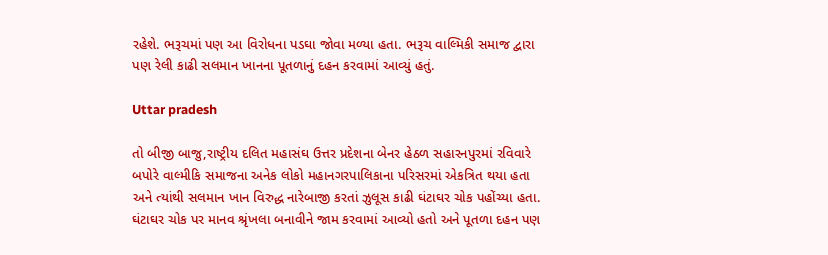રહેશે. ભરૂચમાં પણ આ વિરોધના પડઘા જોવા મળ્યા હતા. ભરૂચ વાલ્મિકી સમાજ દ્વારા પણ રેલી કાઢી સલમાન ખાનના પૂતળાનું દહન કરવામાં આવ્યું હતું.

Uttar pradesh

તો બીજી બાજુ,રાષ્ટ્રીય દલિત મહાસંઘ ઉત્તર પ્રદેશના બેનર હેઠળ સહારનપુરમાં રવિવારે બપોરે વાલ્મીકિ સમાજના અનેક લોકો મહાનગરપાલિકાના પરિસરમાં એકત્રિત થયા હતા અને ત્યાંથી સલમાન ખાન વિરુદ્ધ નારેબાજી કરતાં ઝુલૂસ કાઢી ઘંટાઘર ચોક પહોંચ્યા હતા. ઘંટાઘર ચોક પર માનવ શ્રૃંખલા બનાવીને જામ કરવામાં આવ્યો હતો અને પૂતળા દહન પણ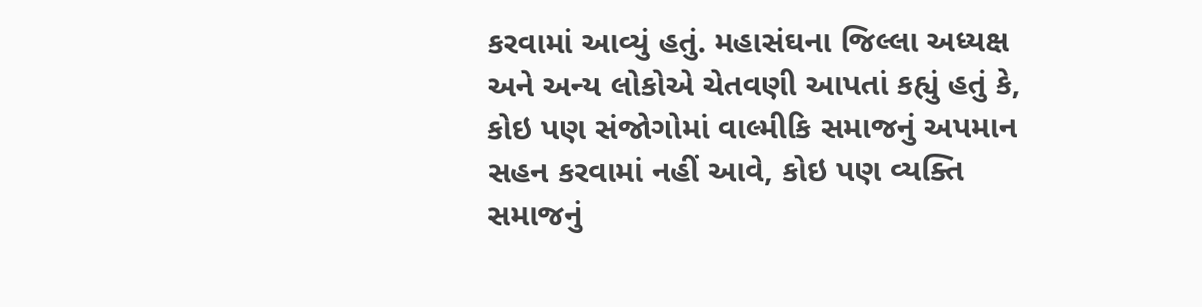કરવામાં આવ્યું હતું. મહાસંઘના જિલ્લા અધ્યક્ષ અને અન્ય લોકોએ ચેતવણી આપતાં કહ્યું હતું કે, કોઇ પણ સંજોગોમાં વાલ્મીકિ સમાજનું અપમાન સહન કરવામાં નહીં આવે, કોઇ પણ વ્યક્તિ સમાજનું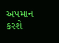અપમાન કરશે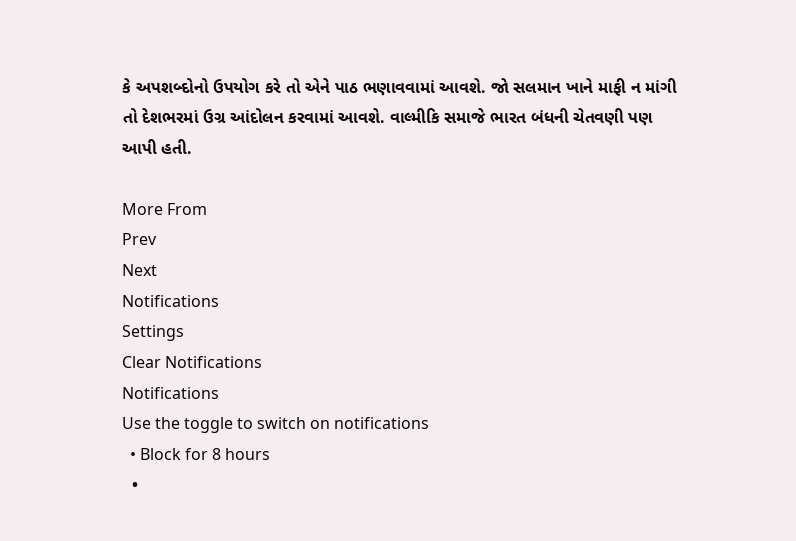કે અપશબ્દોનો ઉપયોગ કરે તો એને પાઠ ભણાવવામાં આવશે. જો સલમાન ખાને માફી ન માંગી તો દેશભરમાં ઉગ્ર આંદોલન કરવામાં આવશે. વાલ્મીકિ સમાજે ભારત બંધની ચેતવણી પણ આપી હતી.

More From
Prev
Next
Notifications
Settings
Clear Notifications
Notifications
Use the toggle to switch on notifications
  • Block for 8 hours
  •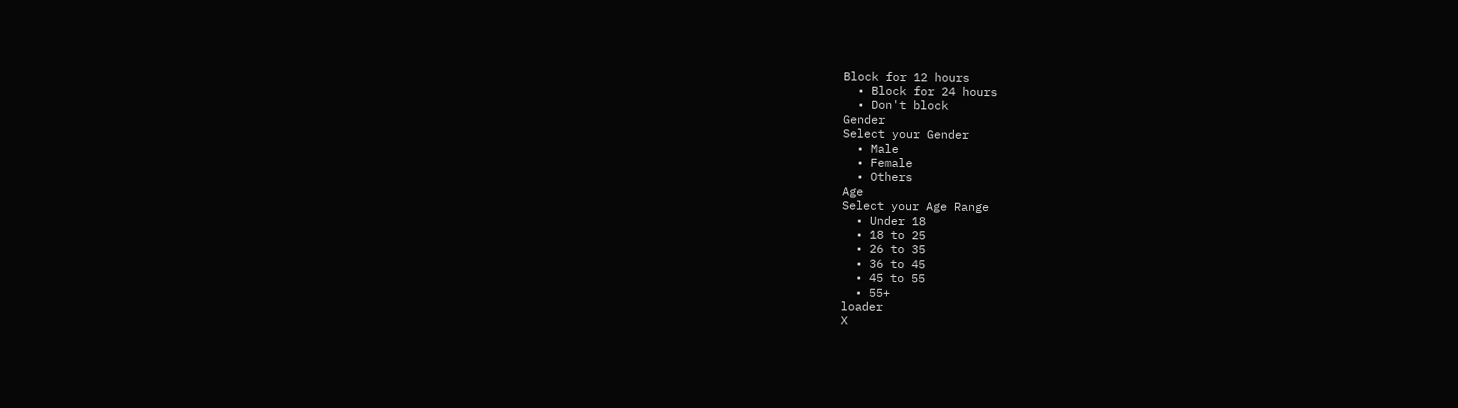Block for 12 hours
  • Block for 24 hours
  • Don't block
Gender
Select your Gender
  • Male
  • Female
  • Others
Age
Select your Age Range
  • Under 18
  • 18 to 25
  • 26 to 35
  • 36 to 45
  • 45 to 55
  • 55+
loader
X